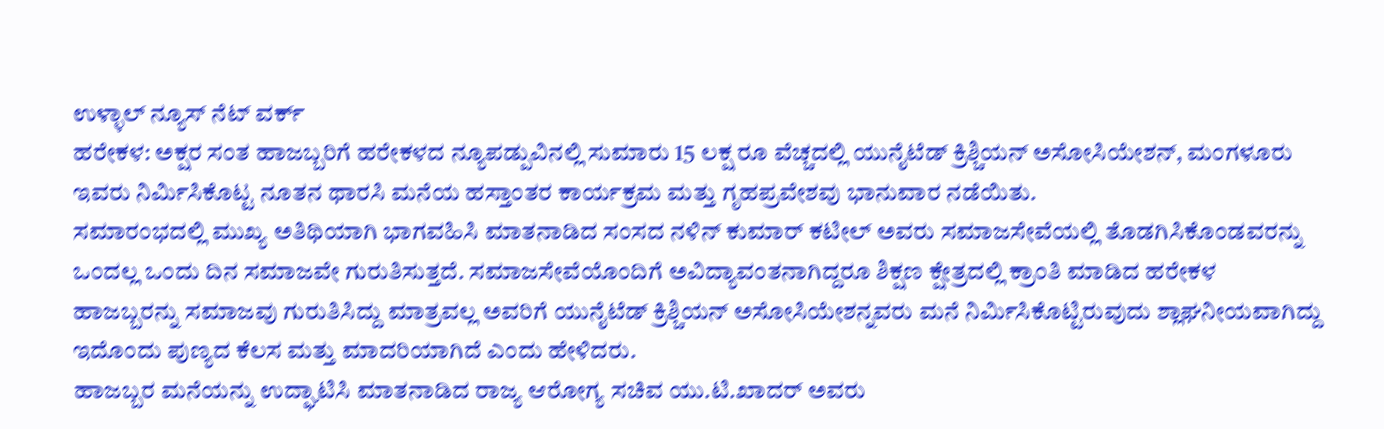ಉಳ್ಳಾಲ್ ನ್ಯೂಸ್ ನೆಟ್ ವರ್ಕ್
ಹರೇಕಳ: ಅಕ್ಷರ ಸಂತ ಹಾಜಬ್ಬರಿಗೆ ಹರೇಕಳದ ನ್ಯೂಪಡ್ಪುವಿನಲ್ಲಿ ಸುಮಾರು 15 ಲಕ್ಷ ರೂ ವೆಚ್ಚದಲ್ಲಿ ಯುನೈಟೆಡ್ ಕ್ರಿಶ್ಚಿಯನ್ ಅಸೋಸಿಯೇಶನ್, ಮಂಗಳೂರು ಇವರು ನಿರ್ಮಿಸಿಕೊಟ್ಟ ನೂತನ ಥಾರಸಿ ಮನೆಯ ಹಸ್ತಾಂತರ ಕಾರ್ಯಕ್ರಮ ಮತ್ತು ಗೃಹಪ್ರವೇಶವು ಭಾನುವಾರ ನಡೆಯಿತು.
ಸಮಾರಂಭದಲ್ಲಿ ಮುಖ್ಯ ಅತಿಥಿಯಾಗಿ ಭಾಗವಹಿಸಿ ಮಾತನಾಡಿದ ಸಂಸದ ನಳಿನ್ ಕುಮಾರ್ ಕಟೀಲ್ ಅವರು ಸಮಾಜಸೇವೆಯಲ್ಲಿ ತೊಡಗಿಸಿಕೊಂಡವರನ್ನು ಒಂದಲ್ಲ ಒಂದು ದಿನ ಸಮಾಜವೇ ಗುರುತಿಸುತ್ತದೆ. ಸಮಾಜಸೇವೆಯೊಂದಿಗೆ ಅವಿದ್ಯಾವಂತನಾಗಿದ್ದರೂ ಶಿಕ್ಷಣ ಕ್ಷೇತ್ರದಲ್ಲಿ ಕ್ರಾಂತಿ ಮಾಡಿದ ಹರೇಕಳ ಹಾಜಬ್ಬರನ್ನು ಸಮಾಜವು ಗುರುತಿಸಿದ್ದು ಮಾತ್ರವಲ್ಲ ಅವರಿಗೆ ಯುನೈಟೆಡ್ ಕ್ರಿಶ್ಚಿಯನ್ ಅಸೋಸಿಯೇಶನ್ನವರು ಮನೆ ನಿರ್ಮಿಸಿಕೊಟ್ಟಿರುವುದು ಶ್ಲಾಘನೀಯವಾಗಿದ್ದು ಇದೊಂದು ಪುಣ್ಯದ ಕೆಲಸ ಮತ್ತು ಮಾದರಿಯಾಗಿದೆ ಎಂದು ಹೇಳಿದರು.
ಹಾಜಬ್ಬರ ಮನೆಯನ್ನು ಉದ್ಘಾಟಿಸಿ ಮಾತನಾಡಿದ ರಾಜ್ಯ ಆರೋಗ್ಯ ಸಚಿವ ಯು.ಟಿ.ಖಾದರ್ ಅವರು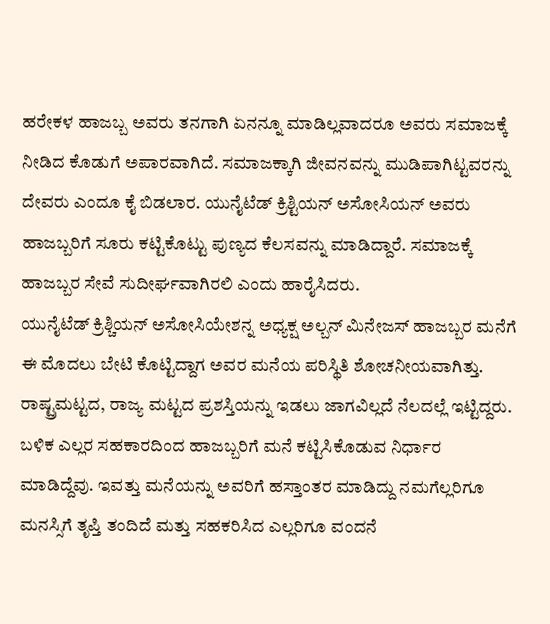ಹರೇಕಳ ಹಾಜಬ್ಬ ಅವರು ತನಗಾಗಿ ಏನನ್ನೂ ಮಾಡಿಲ್ಲವಾದರೂ ಅವರು ಸಮಾಜಕ್ಕೆ ನೀಡಿದ ಕೊಡುಗೆ ಅಪಾರವಾಗಿದೆ. ಸಮಾಜಕ್ಕಾಗಿ ಜೀವನವನ್ನು ಮುಡಿಪಾಗಿಟ್ಟವರನ್ನು ದೇವರು ಎಂದೂ ಕೈ ಬಿಡಲಾರ. ಯುನೈಟೆಡ್ ಕ್ರಿಶ್ಟಿಯನ್ ಅಸೋಸಿಯನ್ ಅವರು ಹಾಜಬ್ಬರಿಗೆ ಸೂರು ಕಟ್ಟಿಕೊಟ್ಟು ಪುಣ್ಯದ ಕೆಲಸವನ್ನು ಮಾಡಿದ್ದಾರೆ. ಸಮಾಜಕ್ಕೆ ಹಾಜಬ್ಬರ ಸೇವೆ ಸುದೀರ್ಘವಾಗಿರಲಿ ಎಂದು ಹಾರೈಸಿದರು.
ಯುನೈಟೆಡ್ ಕ್ರಿಶ್ಚಿಯನ್ ಅಸೋಸಿಯೇಶನ್ನ ಅಧ್ಯಕ್ಷ ಅಲ್ಬನ್ ಮಿನೇಜಸ್ ಹಾಜಬ್ಬರ ಮನೆಗೆ ಈ ಮೊದಲು ಬೇಟಿ ಕೊಟ್ಟಿದ್ದಾಗ ಅವರ ಮನೆಯ ಪರಿಸ್ಥಿತಿ ಶೋಚನೀಯವಾಗಿತ್ತು. ರಾಷ್ಟ್ರಮಟ್ಟದ, ರಾಜ್ಯ ಮಟ್ಟದ ಪ್ರಶಸ್ತಿಯನ್ನು ಇಡಲು ಜಾಗವಿಲ್ಲದೆ ನೆಲದಲ್ಲೆ ಇಟ್ಟಿದ್ದರು. ಬಳಿಕ ಎಲ್ಲರ ಸಹಕಾರದಿಂದ ಹಾಜಬ್ಬರಿಗೆ ಮನೆ ಕಟ್ಟಿಸಿಕೊಡುವ ನಿರ್ಧಾರ ಮಾಡಿದ್ದೆವು. ಇವತ್ತು ಮನೆಯನ್ನು ಅವರಿಗೆ ಹಸ್ತಾಂತರ ಮಾಡಿದ್ದು ನಮಗೆಲ್ಲರಿಗೂ ಮನಸ್ಸಿಗೆ ತೃಪ್ತಿ ತಂದಿದೆ ಮತ್ತು ಸಹಕರಿಸಿದ ಎಲ್ಲರಿಗೂ ವಂದನೆ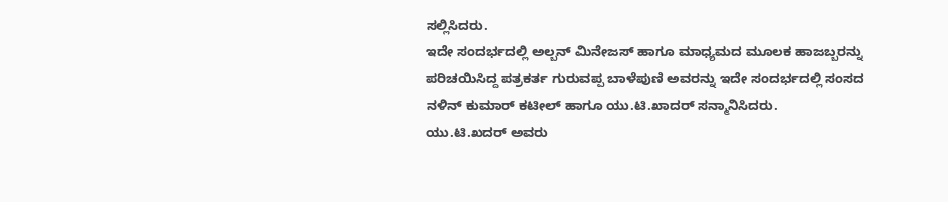ಸಲ್ಲಿಸಿದರು.
ಇದೇ ಸಂದರ್ಭದಲ್ಲಿ ಅಲ್ಬನ್ ಮಿನೇಜಸ್ ಹಾಗೂ ಮಾಧ್ಯಮದ ಮೂಲಕ ಹಾಜಬ್ಬರನ್ನು ಪರಿಚಯಿಸಿದ್ದ ಪತ್ರಕರ್ತ ಗುರುವಪ್ಪ ಬಾಳೆಪುಣಿ ಅವರನ್ನು ಇದೇ ಸಂದರ್ಭದಲ್ಲಿ ಸಂಸದ ನಳಿನ್ ಕುಮಾರ್ ಕಟೀಲ್ ಹಾಗೂ ಯು.ಟಿ.ಖಾದರ್ ಸನ್ಮಾನಿಸಿದರು.
ಯು.ಟಿ.ಖದರ್ ಅವರು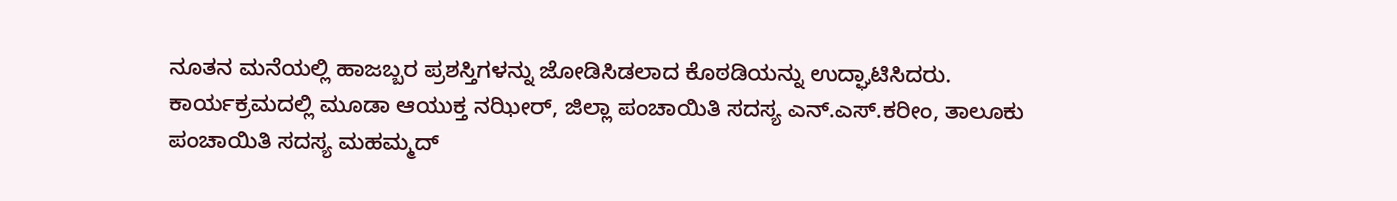ನೂತನ ಮನೆಯಲ್ಲಿ ಹಾಜಬ್ಬರ ಪ್ರಶಸ್ತಿಗಳನ್ನು ಜೋಡಿಸಿಡಲಾದ ಕೊಠಡಿಯನ್ನು ಉದ್ಘಾಟಿಸಿದರು.
ಕಾರ್ಯಕ್ರಮದಲ್ಲಿ ಮೂಡಾ ಆಯುಕ್ತ ನಝೀರ್, ಜಿಲ್ಲಾ ಪಂಚಾಯಿತಿ ಸದಸ್ಯ ಎನ್.ಎಸ್.ಕರೀಂ, ತಾಲೂಕು ಪಂಚಾಯಿತಿ ಸದಸ್ಯ ಮಹಮ್ಮದ್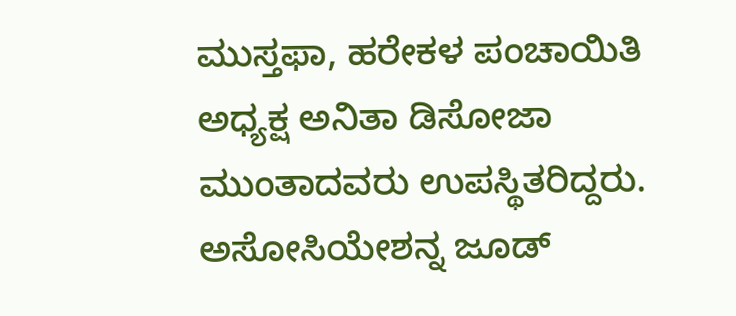ಮುಸ್ತಫಾ, ಹರೇಕಳ ಪಂಚಾಯಿತಿ ಅಧ್ಯಕ್ಷ ಅನಿತಾ ಡಿಸೋಜಾ ಮುಂತಾದವರು ಉಪಸ್ಥಿತರಿದ್ದರು. ಅಸೋಸಿಯೇಶನ್ನ ಜೂಡ್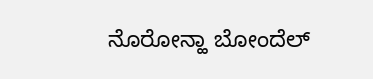ನೊರೋನ್ಹಾ ಬೋಂದೆಲ್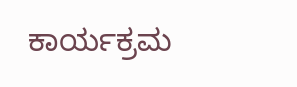ಕಾರ್ಯಕ್ರಮ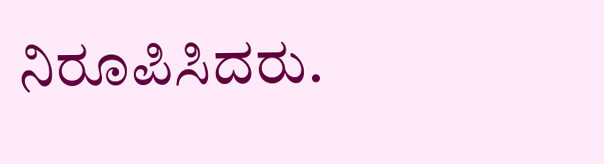ನಿರೂಪಿಸಿದರು.